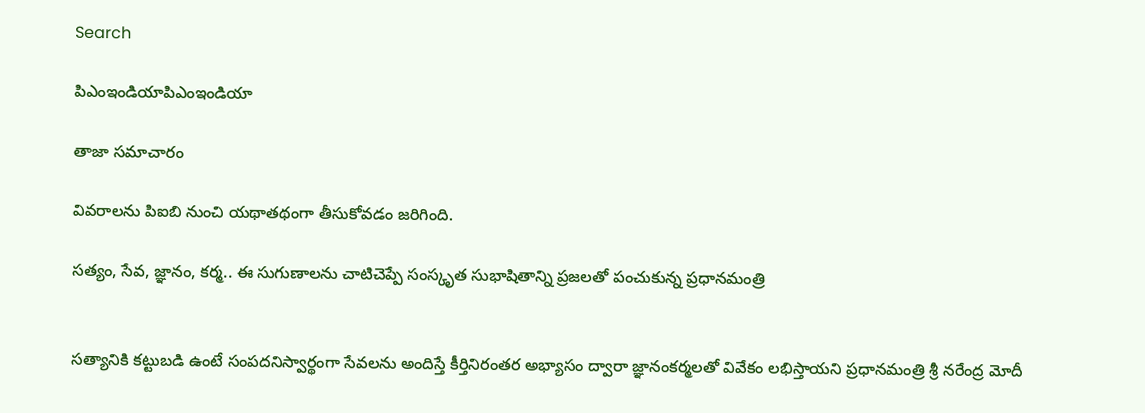Search

పిఎంఇండియాపిఎంఇండియా

తాజా స‌మాచారం

వివరాలను పిఐబి నుంచి యథాతథంగా తీసుకోవడం జరిగింది.

సత్యం, సేవ, జ్ఞానం, కర్మ.. ఈ సుగుణాలను చాటిచెప్పే సంస్కృత సుభాషితాన్ని ప్రజలతో పంచుకున్న ప్రధానమంత్రి


సత్యానికి కట్టుబడి ఉంటే సంపదనిస్వార్థంగా సేవలను అందిస్తే కీర్తినిరంతర అభ్యాసం ద్వారా జ్ఞానంకర్మలతో వివేకం లభిస్తాయని ప్రధానమంత్రి శ్రీ నరేంద్ర మోదీ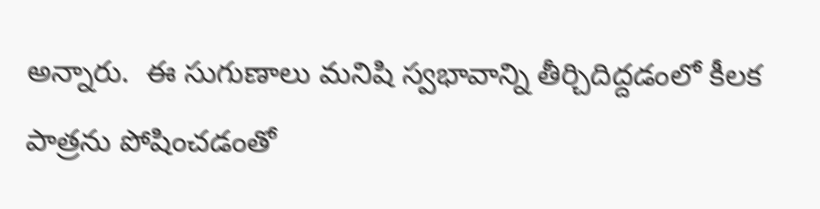అన్నారు.  ఈ సుగుణాలు మనిషి స్వభావాన్ని తీర్చిదిద్దడంలో కీలక పాత్రను పోషించడంతో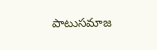పాటుసమాజ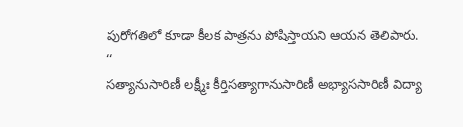పురోగతిలో కూడా కీలక పాత్రను పోషిస్తాయని ఆయన తెలిపారు.
‘‘
సత్యానుసారిణీ లక్ష్మీః కీర్తిసత్యాగానుసారిణీ అభ్యాససారిణీ విద్యా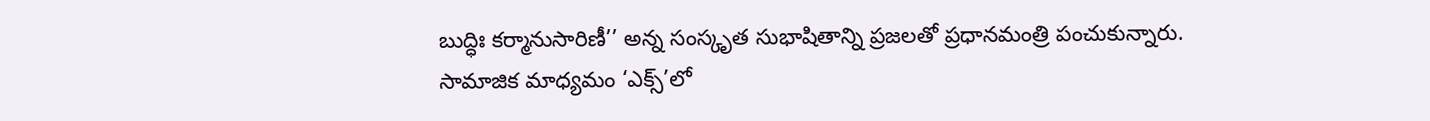బుద్ధిః కర్మానుసారిణీ’’ అన్న సంస్కృత సుభాషితాన్ని ప్రజలతో ప్రధానమంత్రి పంచుకున్నారు.
సామాజిక మాధ్యమం ‘ఎక్స్’లో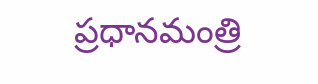ప్రధానమంత్రి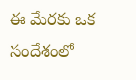ఈ మేరకు ఒక సందేశంలో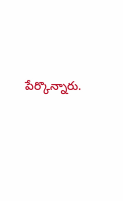పేర్కొన్నారు.